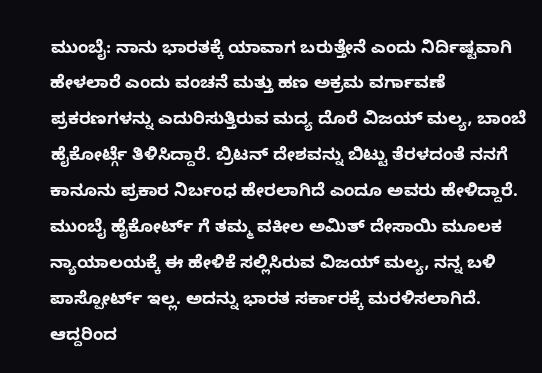ಮುಂಬೈ: ನಾನು ಭಾರತಕ್ಕೆ ಯಾವಾಗ ಬರುತ್ತೇನೆ ಎಂದು ನಿರ್ದಿಷ್ಟವಾಗಿ ಹೇಳಲಾರೆ ಎಂದು ವಂಚನೆ ಮತ್ತು ಹಣ ಅಕ್ರಮ ವರ್ಗಾವಣೆ ಪ್ರಕರಣಗಳನ್ನು ಎದುರಿಸುತ್ತಿರುವ ಮದ್ಯ ದೊರೆ ವಿಜಯ್ ಮಲ್ಯ, ಬಾಂಬೆ ಹೈಕೋರ್ಟ್ಗೆ ತಿಳಿಸಿದ್ದಾರೆ. ಬ್ರಿಟನ್ ದೇಶವನ್ನು ಬಿಟ್ಟು ತೆರಳದಂತೆ ನನಗೆ ಕಾನೂನು ಪ್ರಕಾರ ನಿರ್ಬಂಧ ಹೇರಲಾಗಿದೆ ಎಂದೂ ಅವರು ಹೇಳಿದ್ದಾರೆ.
ಮುಂಬೈ ಹೈಕೋರ್ಟ್ ಗೆ ತಮ್ಮ ವಕೀಲ ಅಮಿತ್ ದೇಸಾಯಿ ಮೂಲಕ ನ್ಯಾಯಾಲಯಕ್ಕೆ ಈ ಹೇಳಿಕೆ ಸಲ್ಲಿಸಿರುವ ವಿಜಯ್ ಮಲ್ಯ, ನನ್ನ ಬಳಿ ಪಾಸ್ಪೋರ್ಟ್ ಇಲ್ಲ. ಅದನ್ನು ಭಾರತ ಸರ್ಕಾರಕ್ಕೆ ಮರಳಿಸಲಾಗಿದೆ. ಆದ್ದರಿಂದ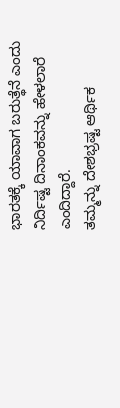ಭಾರತಕ್ಕೆ ಯಾವಾಗ ಬರುತ್ಥೆನೆ ಎಂದು ನಿರ್ದಿಷ್ಟ ದಿನಾಂಕವನ್ನು ಹೇಳಲಾರೆ ಎಂದಿದ್ದಾರೆ.
ತಮ್ಮನ್ನು ದೇಶಭ್ರಷ್ಟ ಆರ್ಥಿಕ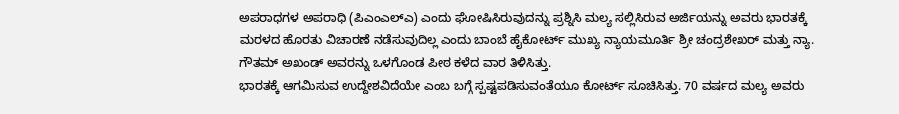ಅಪರಾಧಗಳ ಅಪರಾಧಿ (ಪಿಎಂಎಲ್ಎ) ಎಂದು ಘೋಷಿಸಿರುವುದನ್ನು ಪ್ರಶ್ನಿಸಿ ಮಲ್ಯ ಸಲ್ಲಿಸಿರುವ ಅರ್ಜಿಯನ್ನು ಅವರು ಭಾರತಕ್ಕೆ ಮರಳದ ಹೊರತು ವಿಚಾರಣೆ ನಡೆಸುವುದಿಲ್ಲ ಎಂದು ಬಾಂಬೆ ಹೈಕೋರ್ಟ್ ಮುಖ್ಯ ನ್ಯಾಯಮೂರ್ತಿ ಶ್ರೀ ಚಂದ್ರಶೇಖರ್ ಮತ್ತು ನ್ಯಾ. ಗೌತಮ್ ಅಖಂಡ್ ಅವರನ್ನು ಒಳಗೊಂಡ ಪೀಠ ಕಳೆದ ವಾರ ತಿಳಿಸಿತ್ತು.
ಭಾರತಕ್ಕೆ ಆಗಮಿಸುವ ಉದ್ದೇಶವಿದೆಯೇ ಎಂಬ ಬಗ್ಗೆ ಸ್ಪಷ್ಟಪಡಿಸುವಂತೆಯೂ ಕೋರ್ಟ್ ಸೂಚಿಸಿತ್ತು. 70 ವರ್ಷದ ಮಲ್ಯ ಅವರು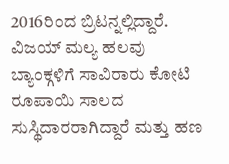2016ರಿಂದ ಬ್ರಿಟನ್ನಲ್ಲಿದ್ದಾರೆ.
ವಿಜಯ್ ಮಲ್ಯ ಹಲವು ಬ್ಯಾಂಕ್ಗಳಿಗೆ ಸಾವಿರಾರು ಕೋಟಿ ರೂಪಾಯಿ ಸಾಲದ ಸುಸ್ಥಿದಾರರಾಗಿದ್ದಾರೆ ಮತ್ತು ಹಣ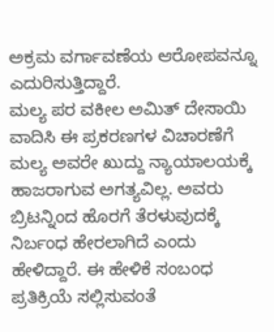ಅಕ್ರಮ ವರ್ಗಾವಣೆಯ ಆರೋಪವನ್ನೂ ಎದುರಿಸುತ್ತಿದ್ದಾರೆ.
ಮಲ್ಯ ಪರ ವಕೀಲ ಅಮಿತ್ ದೇಸಾಯಿ ವಾದಿಸಿ ಈ ಪ್ರಕರಣಗಳ ವಿಚಾರಣೆಗೆ ಮಲ್ಯ ಅವರೇ ಖುದ್ದು ನ್ಯಾಯಾಲಯಕ್ಕೆ ಹಾಜರಾಗುವ ಅಗತ್ಯವಿಲ್ಲ. ಅವರು ಬ್ರಿಟನ್ನಿಂದ ಹೊರಗೆ ತೆರಳುವುದಕ್ಕೆ ನಿರ್ಬಂಧ ಹೇರಲಾಗಿದೆ ಎಂದು ಹೇಳಿದ್ದಾರೆ. ಈ ಹೇಳಿಕೆ ಸಂಬಂಧ ಪ್ರತಿಕ್ರಿಯೆ ಸಲ್ಲಿಸುವಂತೆ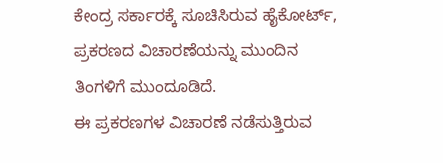ಕೇಂದ್ರ ಸರ್ಕಾರಕ್ಕೆ ಸೂಚಿಸಿರುವ ಹೈಕೋರ್ಟ್, ಪ್ರಕರಣದ ವಿಚಾರಣೆಯನ್ನು ಮುಂದಿನ ತಿಂಗಳಿಗೆ ಮುಂದೂಡಿದೆ.
ಈ ಪ್ರಕರಣಗಳ ವಿಚಾರಣೆ ನಡೆಸುತ್ತಿರುವ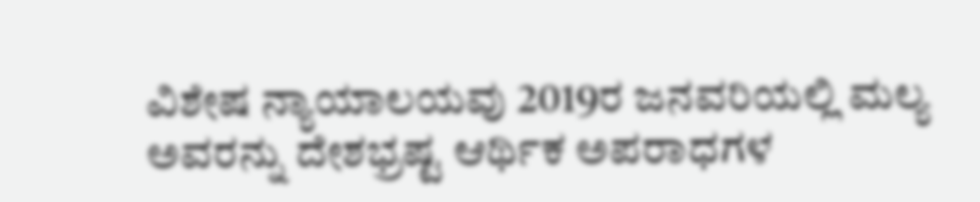ವಿಶೇಷ ನ್ಯಾಯಾಲಯವು 2019ರ ಜನವರಿಯಲ್ಲಿ ಮಲ್ಯ ಅವರನ್ನು ದೇಶಭ್ರಷ್ಟ ಆರ್ಥಿಕ ಅಪರಾಧಗಳ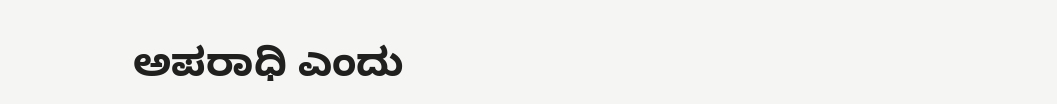ಅಪರಾಧಿ ಎಂದು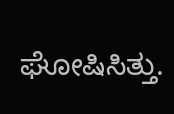ಘೋಷಿಸಿತ್ತು.